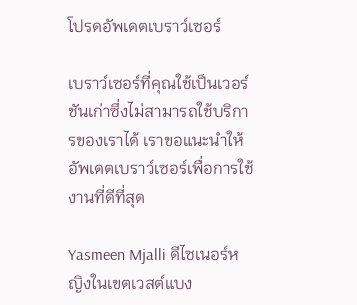โปรดอัพเดตเบราว์เซอร์

เบราว์เซอร์ที่คุณใช้เป็นเวอร์ชันเก่าซึ่งไม่สามารถใช้บริการของเราได้ เราขอแนะนำให้อัพเดตเบราว์เซอร์เพื่อการใช้งานที่ดีที่สุด

Yasmeen Mjalli ดีไซเนอร์หญิงในเขตเวสต์แบง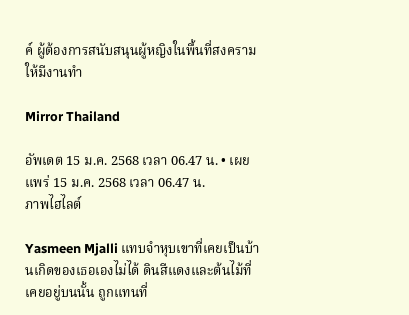ค์ ผู้ต้องการสนับสนุนผู้หญิงในพื้นที่สงครามให้มีงานทำ

Mirror Thailand

อัพเดต 15 ม.ค. 2568 เวลา 06.47 น. • เผยแพร่ 15 ม.ค. 2568 เวลา 06.47 น.
ภาพไฮไลต์

Yasmeen Mjalli แทบจำหุบเขาที่เคยเป็นบ้านเกิดของเธอเองไม่ได้ ดินสีแดงและต้นไม้ที่เคยอยู่บนนั้น ถูกแทนที่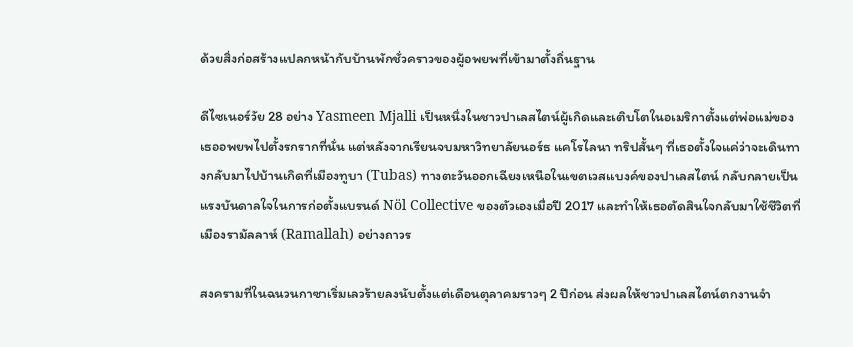ด้วยสิ่งก่อสร้างแปลกหน้ากับบ้านพักชั่วคราวของผู้อพยพที่เข้ามาตั้งถิ่นฐาน

ดีไซเนอร์วัย 28 อย่าง Yasmeen Mjalli เป็นหนึ่งในชาวปาเลสไตน์ผู้เกิดและเติบโตในอเมริกาตั้งแต่พ่อแม่ของเธออพยพไปตั้งรกรากที่นั่น แต่หลังจากเรียนจบมหาวิทยาลัยนอร์ธ แคโรไลนา ทริปสั้นๆ ที่เธอตั้งใจแค่ว่าจะเดินทางกลับมาไปบ้านเกิดที่เมืองทูบา (Tubas) ทางตะวันออกเฉียงเหนือในเขตเวสเเบงค์ของปาเลสไตน์ กลับกลายเป็นแรงบันดาลใจในการก่อตั้งแบรนด์ Nöl Collective ของตัวเองเมื่อปี 2017 และทำให้เธอตัดสินใจกลับมาใช้ชีวิตที่เมืองรามัลลาห์ (Ramallah) อย่างถาวร

สงครามที่ในฉนวนกาซาเริ่มเลวร้ายลงนับตั้งแต่เดือนตุลาคมราวๆ 2 ปีก่อน ส่งผลให้ชาวปาเลสไตน์ตกงานจำ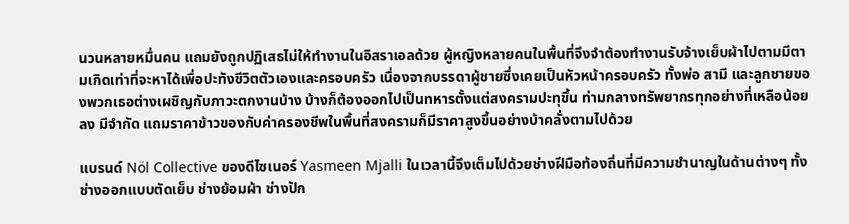นวนหลายหมื่นคน แถมยังถูกปฏิเสธไม่ให้ทำงานในอิสราเอลด้วย ผู้หญิงหลายคนในพื้นที่จึงจำต้องทำงานรับจ้างเย็บผ้าไปตามมีตามเกิดเท่าที่จะหาได้เพื่อปะทังชีวิตตัวเองและครอบครัว เนื่องจากบรรดาผู้ชายซึ่งเคยเป็นหัวหน้าครอบครัว ทั้งพ่อ สามี และลูกชายของพวกเธอต่างเผชิญกับภาวะตกงานบ้าง บ้างก็ต้องออกไปเป็นทหารตั้งแต่สงครามปะทุขึ้น ท่ามกลางทรัพยากรทุกอย่างที่เหลือน้อยลง มีจำกัด แถมราคาข้าวของกับค่าครองชีพในพื้นที่สงครามก็มีราคาสูงขึ้นอย่างบ้าคลั่งตามไปด้วย

แบรนด์ Nöl Collective ของดีไซเนอร์ Yasmeen Mjalli ในเวลานี้จึงเต็มไปด้วยช่างฝีมือท้องถิ่นที่มีความชำนาญในด้านต่างๆ ทั้งช่างออกแบบตัดเย็บ ช่างย้อมผ้า ช่างปัก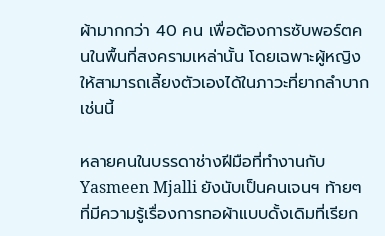ผ้ามากกว่า 40 คน เพื่อต้องการซับพอร์ตคนในพื้นที่สงครามเหล่านั้น โดยเฉพาะผู้หญิง ให้สามารถเลี้ยงตัวเองได้ในภาวะที่ยากลำบากเช่นนี้

หลายคนในบรรดาช่างฝีมือที่ทำงานกับ Yasmeen Mjalli ยังนับเป็นคนเจนฯ ท้ายๆ ที่มีความรู้เรื่องการทอผ้าแบบดั้งเดิมที่เรียก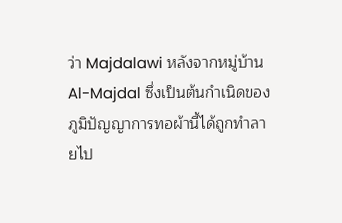ว่า Majdalawi หลังจากหมู่บ้าน Al-Majdal ซึ่งเป็นต้นกำเนิดของภูมิปัญญาการทอผ้านี้ได้ถูกทำลายไป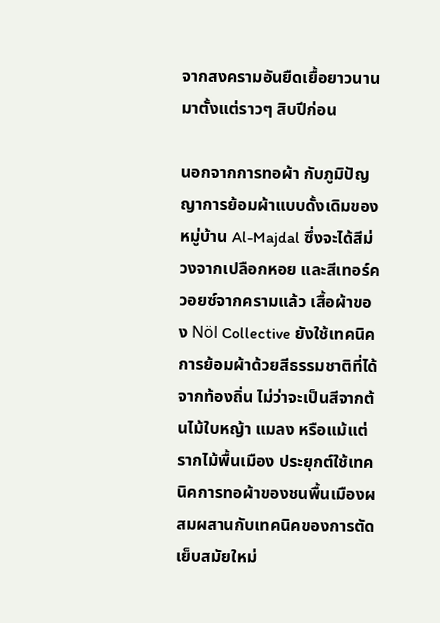จากสงครามอันยืดเยื้อยาวนานมาตั้งแต่ราวๆ สิบปีก่อน

นอกจากการทอผ้า กับภูมิปัญญาการย้อมผ้าแบบดั้งเดิมของหมู่บ้าน Al-Majdal ซึ่งจะได้สีม่วงจากเปลือกหอย และสีเทอร์ควอยซ์จากครามแล้ว เสื้อผ้าของ Nöl Collective ยังใช้เทคนิคการย้อมผ้าด้วยสีธรรมชาติที่ได้จากท้องถิ่น ไม่ว่าจะเป็นสีจากต้นไม้ใบหญ้า แมลง หรือแม้แต่รากไม้พื้นเมือง ประยุกต์ใช้เทคนิคการทอผ้าของชนพื้นเมืองผสมผสานกับเทคนิคของการตัดเย็บสมัยใหม่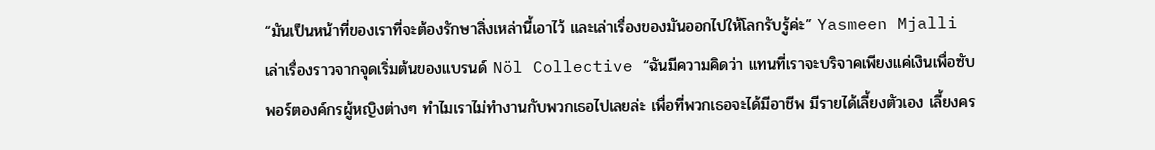“มันเป็นหน้าที่ของเราที่จะต้องรักษาสิ่งเหล่านี้เอาไว้ และเล่าเรื่องของมันออกไปให้โลกรับรู้ค่ะ” Yasmeen Mjalli เล่าเรื่องราวจากจุดเริ่มต้นของแบรนด์ Nöl Collective “ฉันมีความคิดว่า แทนที่เราจะบริจาคเพียงแค่เงินเพื่อซับพอร์ตองค์กรผู้หญิงต่างๆ ทำไมเราไม่ทำงานกับพวกเธอไปเลยล่ะ เพื่อที่พวกเธอจะได้มีอาชีพ มีรายได้เลี้ยงตัวเอง เลี้ยงคร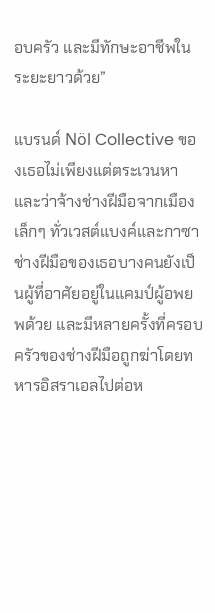อบครัว และมีทักษะอาชีพในระยะยาวด้วย”

แบรนด์ Nöl Collective ของเธอไม่เพียงแต่ตระเวนหาและว่าจ้างช่างฝีมือจากเมืองเล็กๆ ทั่วเวสต์แบงค์และกาซา ช่างฝีมือของเธอบางคนยังเป็นผู้ที่อาศัยอยู่ในแคมป์ผู้อพยพด้วย และมีหลายครั้งที่ครอบครัวของช่างฝีมือถูกฆ่าโดยทหารอิสราเอลไปต่อห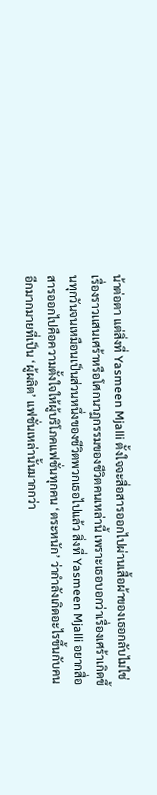น้าต่อตา แต่สิ่งที่ Yasmeen Mjalli ตั้งใจจะสื่อสารออกไปผ่านเสื้อผ้าของเธอกลับไม่ใช่เรื่องราวเเสนเศร้าหรือโศกนาฏกรรมของชีวิตคนเหล่านี้ เพราะเธอบอกว่าเรื่องเศร้าเกิดขึ้นทุกวันจนเหมือนเป็นส่วนหนึ่งของชีวิตพวกเธอไปแล้ว สิ่งที่ Yasmeen Mjalli อยากสื่อสารออกไปคือความตั้งใจให้ผู้บริโภคแฟชั่นทุกคน ‘ตระหนัก’ ว่ากำลังเกิดอะไรขึ้นกับคนอีกมากมายที่เป็น ‘ผู้ผลิต’ แฟชั่นเหล่านั้นมากกว่า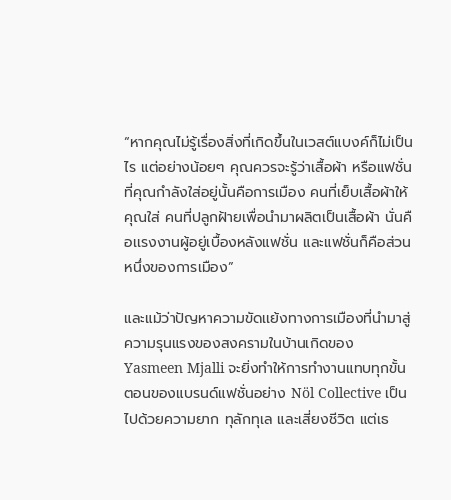“หากคุณไม่รู้เรื่องสิ่งที่เกิดขึ้นในเวสต์แบงค์ก็ไม่เป็นไร แต่อย่างน้อยๆ คุณควรจะรู้ว่าเสื้อผ้า หรือแฟชั่นที่คุณกำลังใส่อยู่นั้นคือการเมือง คนที่เย็บเสื้อผ้าให้คุณใส่ คนที่ปลูกฝ้ายเพื่อนำมาผลิตเป็นเสื้อผ้า นั่นคือเเรงงานผู้อยู่เบื้องหลังแฟชั่น และแฟชั่นก็คือส่วนหนึ่งของการเมือง”

และแม้ว่าปัญหาความขัดเเย้งทางการเมืองที่นำมาสู่ความรุนแรงของสงครามในบ้านเกิดของ Yasmeen Mjalli จะยิ่งทำให้การทำงานแทบทุกขั้นตอนของแบรนด์แฟชั่นอย่าง Nöl Collective เป็นไปด้วยความยาก ทุลักทุเล และเสี่ยงชีวิต แต่เธ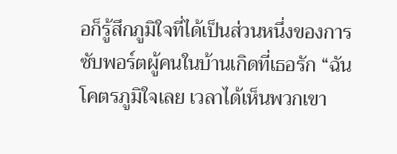อก็รู้สึกภูมิใจที่ได้เป็นส่วนหนึ่งของการซับพอร์ตผู้คนในบ้านเกิดที่เธอรัก “ฉันโคตรภูมิใจเลย เวลาได้เห็นพวกเขา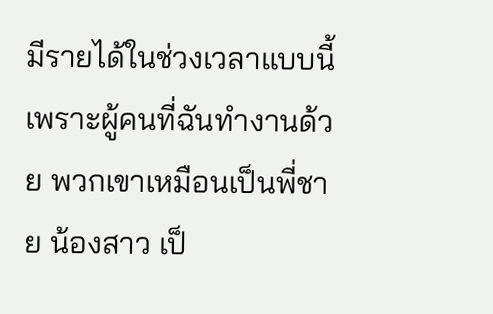มีรายได้ในช่วงเวลาแบบนี้ เพราะผู้คนที่ฉันทำงานด้วย พวกเขาเหมือนเป็นพี่ชาย น้องสาว เป็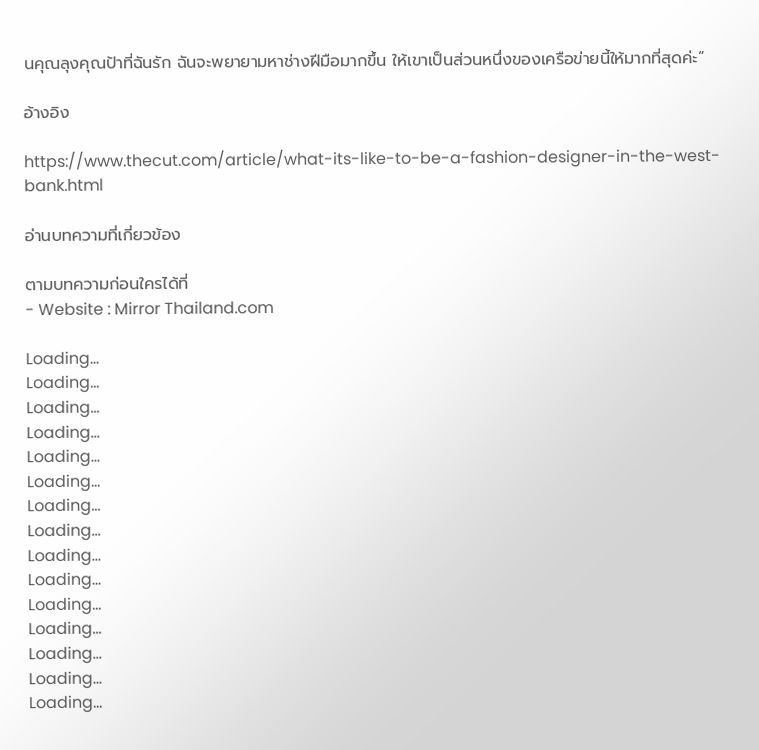นคุณลุงคุณป้าที่ฉันรัก ฉันจะพยายามหาช่างฝีมือมากขึ้น ให้เขาเป็นส่วนหนึ่งของเครือข่ายนี้ให้มากที่สุดค่ะ”

อ้างอิง

https://www.thecut.com/article/what-its-like-to-be-a-fashion-designer-in-the-west-bank.html

อ่านบทความที่เกี่ยวข้อง

ตามบทความก่อนใครได้ที่
- Website : Mirror Thailand.com

Loading...
Loading...
Loading...
Loading...
Loading...
Loading...
Loading...
Loading...
Loading...
Loading...
Loading...
Loading...
Loading...
Loading...
Loading...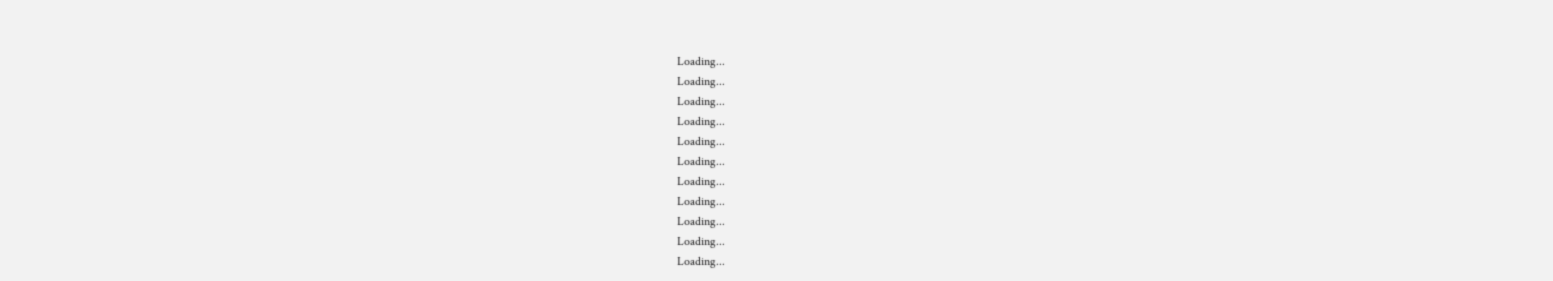Loading...
Loading...
Loading...
Loading...
Loading...
Loading...
Loading...
Loading...
Loading...
Loading...
Loading...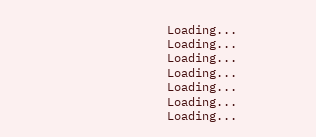Loading...
Loading...
Loading...
Loading...
Loading...
Loading...
Loading...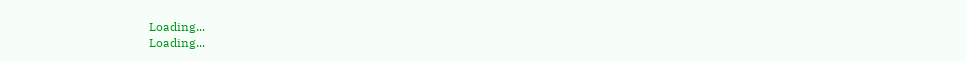Loading...
Loading...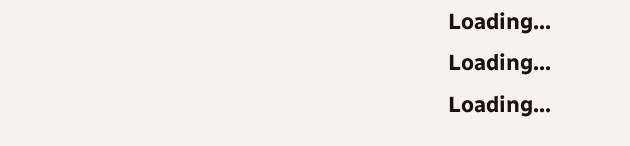Loading...
Loading...
Loading...